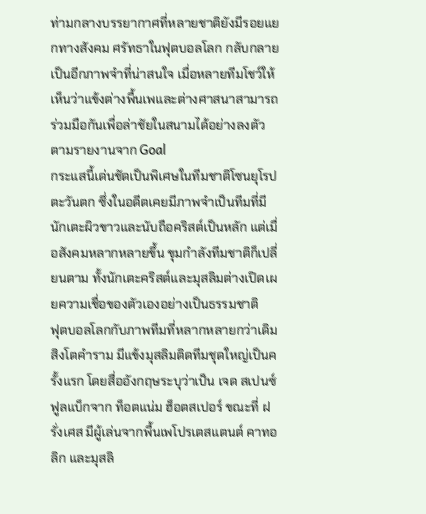ท่ามกลางบรรยากาศที่หลายชาติยังมีรอยแยกทางสังคม ศรัทธาในฟุตบอลโลก กลับกลายเป็นอีกภาพจำที่น่าสนใจ เมื่อหลายทีมโชว์ให้เห็นว่าแข้งต่างพื้นเพและต่างศาสนาสามารถร่วมมือกันเพื่อล่าชัยในสนามได้อย่างลงตัว ตามรายงานจาก Goal
กระแสนี้เด่นชัดเป็นพิเศษในทีมชาติโซนยุโรปตะวันตก ซึ่งในอดีตเคยมีภาพจำเป็นทีมที่มีนักเตะผิวขาวและนับถือคริสต์เป็นหลัก แต่เมื่อสังคมหลากหลายขึ้น ขุมกำลังทีมชาติก็เปลี่ยนตาม ทั้งนักเตะคริสต์และมุสลิมต่างเปิดเผยความเชื่อของตัวเองอย่างเป็นธรรมชาติ
ฟุตบอลโลกกับภาพทีมที่หลากหลายกว่าเดิม
สิงโตคำราม มีแข้งมุสลิมติดทีมชุดใหญ่เป็นครั้งแรก โดยสื่ออังกฤษระบุว่าเป็น เจด สเปนซ์ ฟูลแบ็กจาก ท็อตแน่ม ฮ็อตสเปอร์ ขณะที่ ฝรั่งเศส มีผู้เล่นจากพื้นเพโปรเตสแตนต์ คาทอลิก และมุสลิ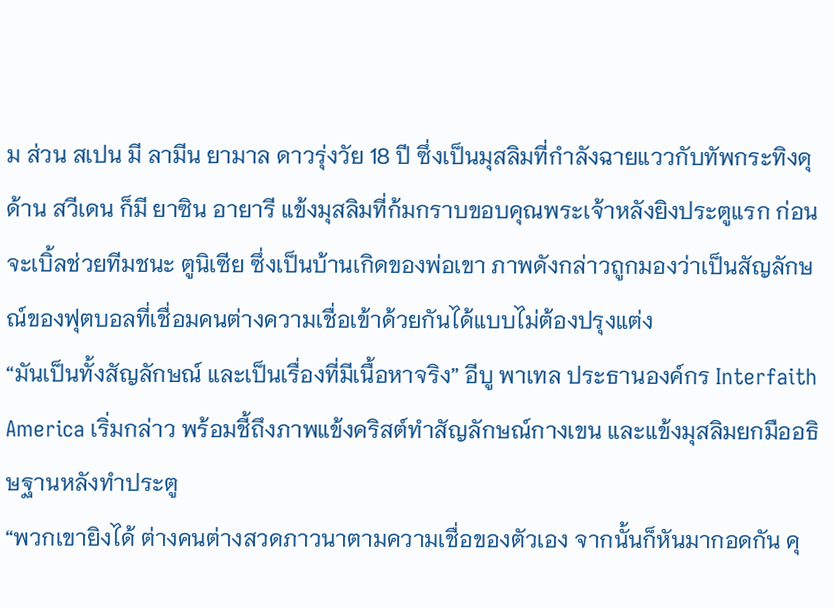ม ส่วน สเปน มี ลามีน ยามาล ดาวรุ่งวัย 18 ปี ซึ่งเป็นมุสลิมที่กำลังฉายแววกับทัพกระทิงดุ
ด้าน สวีเดน ก็มี ยาซิน อายารี แข้งมุสลิมที่ก้มกราบขอบคุณพระเจ้าหลังยิงประตูแรก ก่อนจะเบิ้ลช่วยทีมชนะ ตูนิเซีย ซึ่งเป็นบ้านเกิดของพ่อเขา ภาพดังกล่าวถูกมองว่าเป็นสัญลักษณ์ของฟุตบอลที่เชื่อมคนต่างความเชื่อเข้าด้วยกันได้แบบไม่ต้องปรุงแต่ง
“มันเป็นทั้งสัญลักษณ์ และเป็นเรื่องที่มีเนื้อหาจริง” อีบู พาเทล ประธานองค์กร Interfaith America เริ่มกล่าว พร้อมชี้ถึงภาพแข้งคริสต์ทำสัญลักษณ์กางเขน และแข้งมุสลิมยกมืออธิษฐานหลังทำประตู
“พวกเขายิงได้ ต่างคนต่างสวดภาวนาตามความเชื่อของตัวเอง จากนั้นก็หันมากอดกัน คุ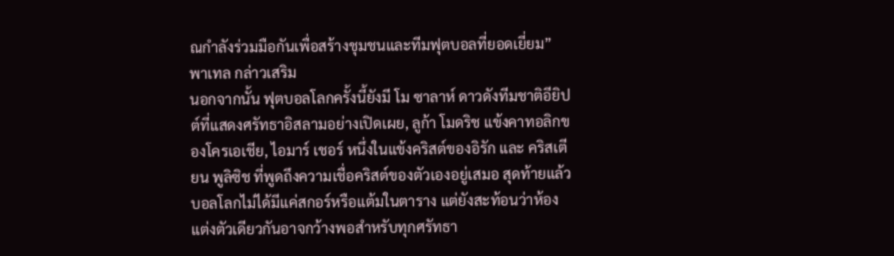ณกำลังร่วมมือกันเพื่อสร้างชุมชนและทีมฟุตบอลที่ยอดเยี่ยม” พาเทล กล่าวเสริม
นอกจากนั้น ฟุตบอลโลกครั้งนี้ยังมี โม ซาลาห์ ดาวดังทีมชาติอียิปต์ที่แสดงศรัทธาอิสลามอย่างเปิดเผย, ลูก้า โมดริช แข้งคาทอลิกของโครเอเชีย, ไอมาร์ เชอร์ หนึ่งในแข้งคริสต์ของอิรัก และ คริสเตียน พูลิซิช ที่พูดถึงความเชื่อคริสต์ของตัวเองอยู่เสมอ สุดท้ายแล้วบอลโลกไม่ได้มีแค่สกอร์หรือแต้มในตาราง แต่ยังสะท้อนว่าห้องแต่งตัวเดียวกันอาจกว้างพอสำหรับทุกศรัทธา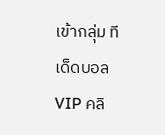เข้ากลุ่ม ทีเด็ดบอล VIP คลิ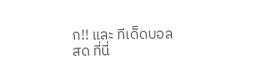ก!! และ ทีเด็ดบอลสด ที่นี่